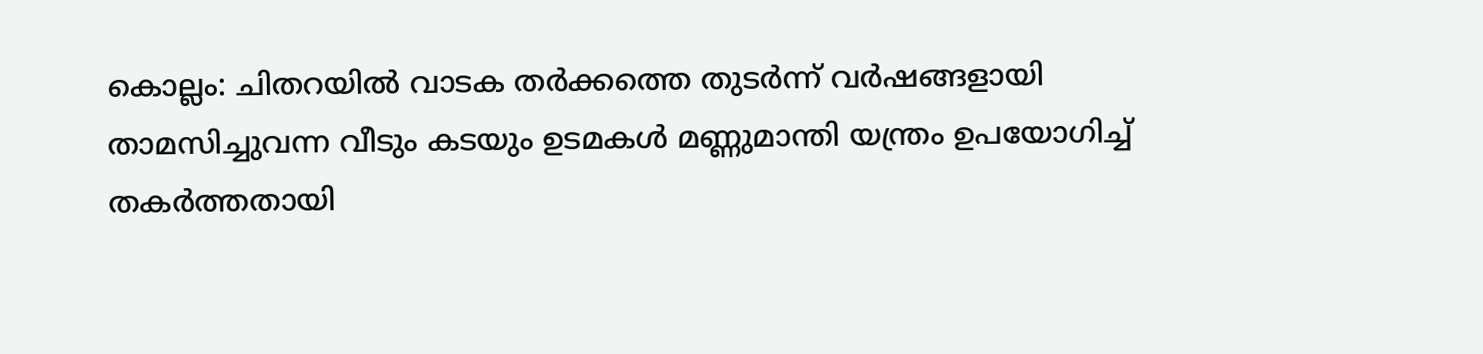കൊല്ലം: ചിതറയിൽ വാടക തർക്കത്തെ തുടർന്ന് വർഷങ്ങളായി താമസിച്ചുവന്ന വീടും കടയും ഉടമകൾ മണ്ണുമാന്തി യന്ത്രം ഉപയോഗിച്ച് തകർത്തതായി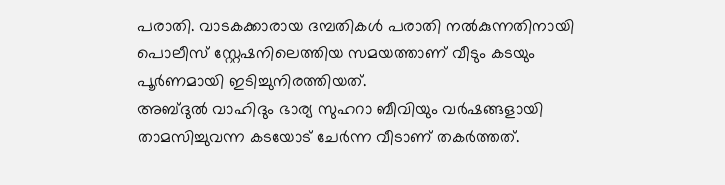പരാതി. വാടകക്കാരായ ദമ്പതികൾ പരാതി നൽകുന്നതിനായി പൊലീസ് സ്റ്റേഷനിലെത്തിയ സമയത്താണ് വീടും കടയും പൂർണമായി ഇടിച്ചുനിരത്തിയത്.
അബ്ദുൽ വാഹിദും ഭാര്യ സുഹറാ ബീവിയും വർഷങ്ങളായി താമസിച്ചുവന്ന കടയോട് ചേർന്ന വീടാണ് തകർത്തത്.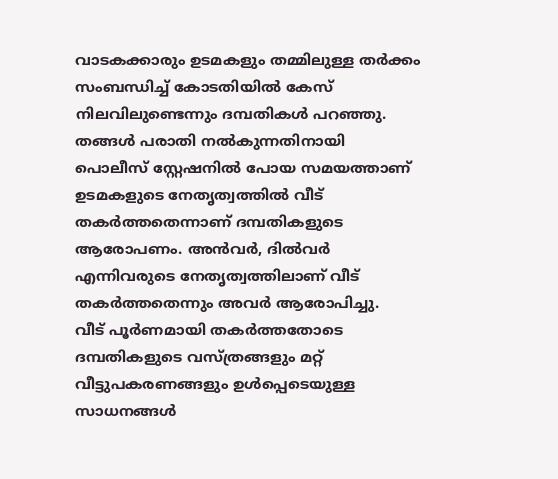വാടകക്കാരും ഉടമകളും തമ്മിലുള്ള തർക്കം സംബന്ധിച്ച് കോടതിയിൽ കേസ് നിലവിലുണ്ടെന്നും ദമ്പതികൾ പറഞ്ഞു.
തങ്ങൾ പരാതി നൽകുന്നതിനായി പൊലീസ് സ്റ്റേഷനിൽ പോയ സമയത്താണ് ഉടമകളുടെ നേതൃത്വത്തിൽ വീട് തകർത്തതെന്നാണ് ദമ്പതികളുടെ ആരോപണം. അൻവർ, ദിൽവർ എന്നിവരുടെ നേതൃത്വത്തിലാണ് വീട് തകർത്തതെന്നും അവർ ആരോപിച്ചു.
വീട് പൂർണമായി തകർത്തതോടെ ദമ്പതികളുടെ വസ്ത്രങ്ങളും മറ്റ് വീട്ടുപകരണങ്ങളും ഉൾപ്പെടെയുള്ള സാധനങ്ങൾ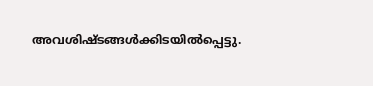അവശിഷ്ടങ്ങൾക്കിടയിൽപ്പെട്ടു.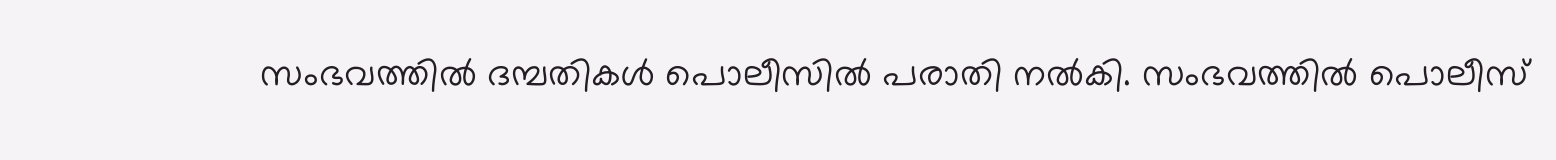സംഭവത്തിൽ ദമ്പതികൾ പൊലീസിൽ പരാതി നൽകി. സംഭവത്തിൽ പൊലീസ്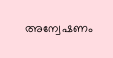അന്വേഷണം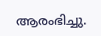ആരംഭിച്ചു.